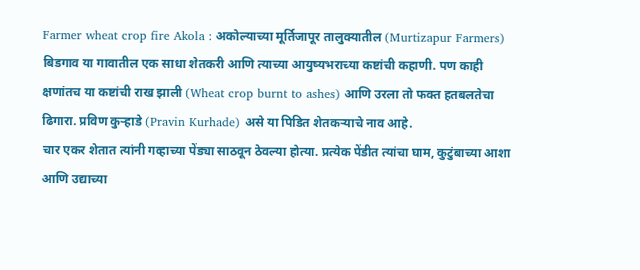Farmer wheat crop fire Akola : अकोल्याच्या मूर्तिजापूर तालुक्यातील (Murtizapur Farmers) बिडगाव या गावातील एक साधा शेतकरी आणि त्याच्या आयुष्यभराच्या कष्टांची कहाणी. पण काही क्षणांतच या कष्टांची राख झाली (Wheat crop burnt to ashes) आणि उरला तो फक्त हतबलतेचा ढिगारा. प्रविण कुऱ्हाडे (Pravin Kurhade) असे या पिडित शेतकऱ्याचे नाव आहे.
चार एकर शेतात त्यांनी गव्हाच्या पेंड्या साठवून ठेवल्या होत्या. प्रत्येक पेंडीत त्यांचा घाम, कुटुंबाच्या आशा आणि उद्याच्या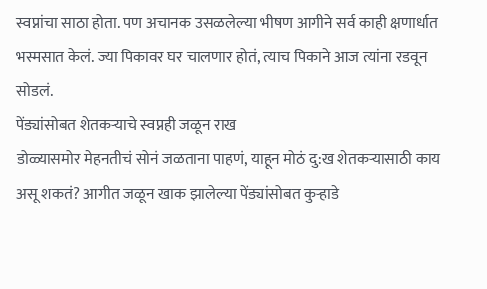स्वप्नांचा साठा होता. पण अचानक उसळलेल्या भीषण आगीने सर्व काही क्षणार्धात भस्मसात केलं. ज्या पिकावर घर चालणार होतं, त्याच पिकाने आज त्यांना रडवून सोडलं.
पेंड्यांसोबत शेतकऱ्याचे स्वप्नही जळून राख
डोळ्यासमोर मेहनतीचं सोनं जळताना पाहणं, याहून मोठं दु:ख शेतकऱ्यासाठी काय असू शकतं? आगीत जळून खाक झालेल्या पेंड्यांसोबत कुऱ्हाडे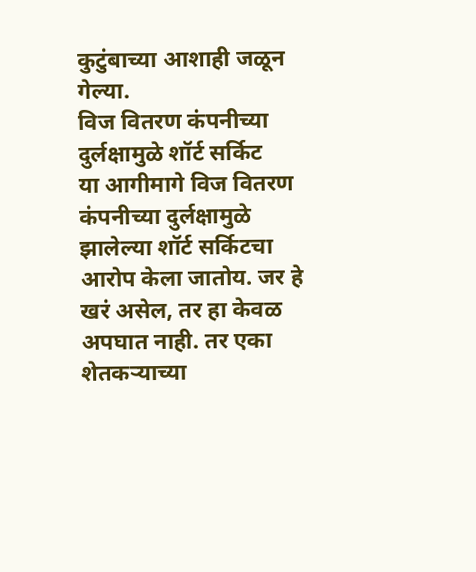कुटुंबाच्या आशाही जळून गेल्या.
विज वितरण कंपनीच्या दुर्लक्षामुळे शॉर्ट सर्किट
या आगीमागे विज वितरण कंपनीच्या दुर्लक्षामुळे झालेल्या शॉर्ट सर्किटचा आरोप केला जातोय. जर हे खरं असेल, तर हा केवळ अपघात नाही. तर एका शेतकऱ्याच्या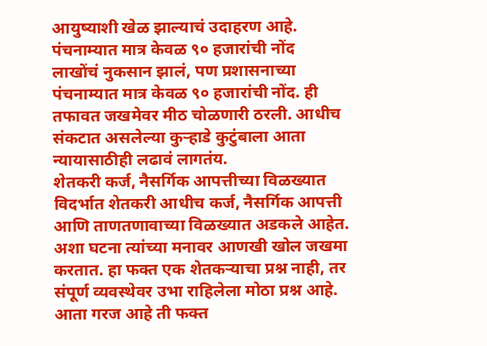आयुष्याशी खेळ झाल्याचं उदाहरण आहे.
पंचनाम्यात मात्र केवळ ९० हजारांची नोंद
लाखोंचं नुकसान झालं, पण प्रशासनाच्या पंचनाम्यात मात्र केवळ ९० हजारांची नोंद. ही तफावत जखमेवर मीठ चोळणारी ठरली. आधीच संकटात असलेल्या कुऱ्हाडे कुटुंबाला आता न्यायासाठीही लढावं लागतंय.
शेतकरी कर्ज, नैसर्गिक आपत्तीच्या विळख्यात
विदर्भात शेतकरी आधीच कर्ज, नैसर्गिक आपत्ती आणि ताणतणावाच्या विळख्यात अडकले आहेत. अशा घटना त्यांच्या मनावर आणखी खोल जखमा करतात. हा फक्त एक शेतकऱ्याचा प्रश्न नाही, तर संपूर्ण व्यवस्थेवर उभा राहिलेला मोठा प्रश्न आहे.
आता गरज आहे ती फक्त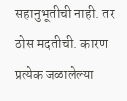सहानुभूतीची नाही. तर ठोस मदतीची. कारण प्रत्येक जळालेल्या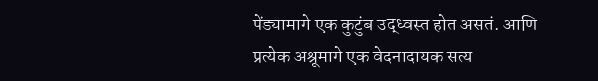पेंड्यामागे एक कुटुंब उद्ध्वस्त होत असतं. आणि प्रत्येक अश्रूमागे एक वेदनादायक सत्य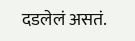दडलेलं असतं.